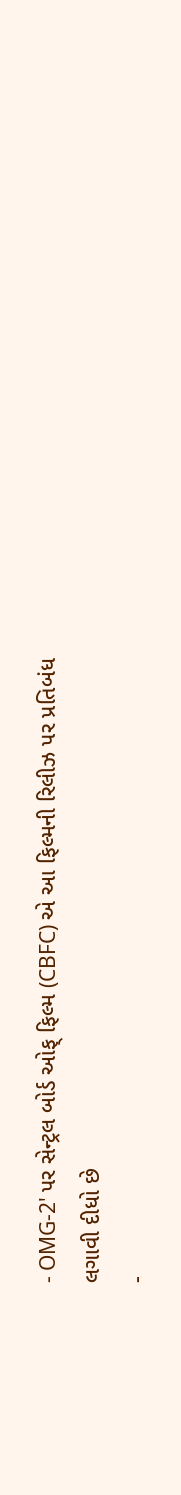- OMG-2' પર સેન્ટ્રલ બોર્ડ ઓફ્ ફિલ્મ (CBFC) એ આ ફિલ્મની રિલીઝ પર પ્રતિબંધ લગાવી દીધો છે
-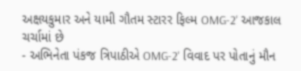અક્ષયકુમાર અને યામી ગૌતમ સ્ટારર ફિલ્મ OMG-2' આજકાલ ચર્ચામાં છે
- અભિનેતા પંકજ ત્રિપાઠીએ OMG-2' વિવાદ પર પોતાનું મૌન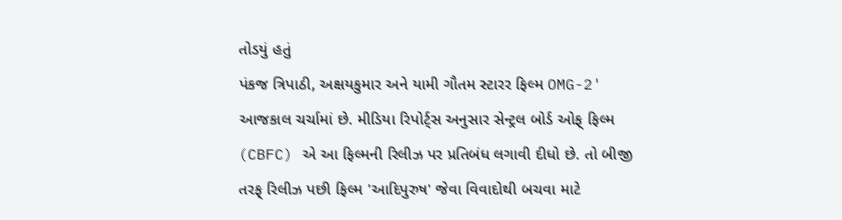તોડયું હતું
પંકજ ત્રિપાઠી, અક્ષયકુમાર અને યામી ગૌતમ સ્ટારર ફિલ્મ OMG-2' આજકાલ ચર્ચામાં છે. મીડિયા રિપોર્ટ્સ અનુસાર સેન્ટ્રલ બોર્ડ ઓફ્ ફિલ્મ (CBFC) એ આ ફિલ્મની રિલીઝ પર પ્રતિબંધ લગાવી દીધો છે. તો બીજી તરફ્ રિલીઝ પછી ફિલ્મ 'આદિપુરુષ' જેવા વિવાદોથી બચવા માટે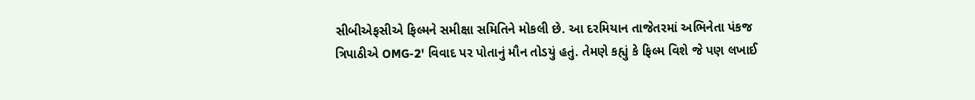સીબીએફસીએ ફિલ્મને સમીક્ષા સમિતિને મોકલી છે. આ દરમિયાન તાજેતરમાં અભિનેતા પંકજ ત્રિપાઠીએ OMG-2' વિવાદ પર પોતાનું મૌન તોડયું હતું. તેમણે કહ્યું કે ફિલ્મ વિશે જે પણ લખાઈ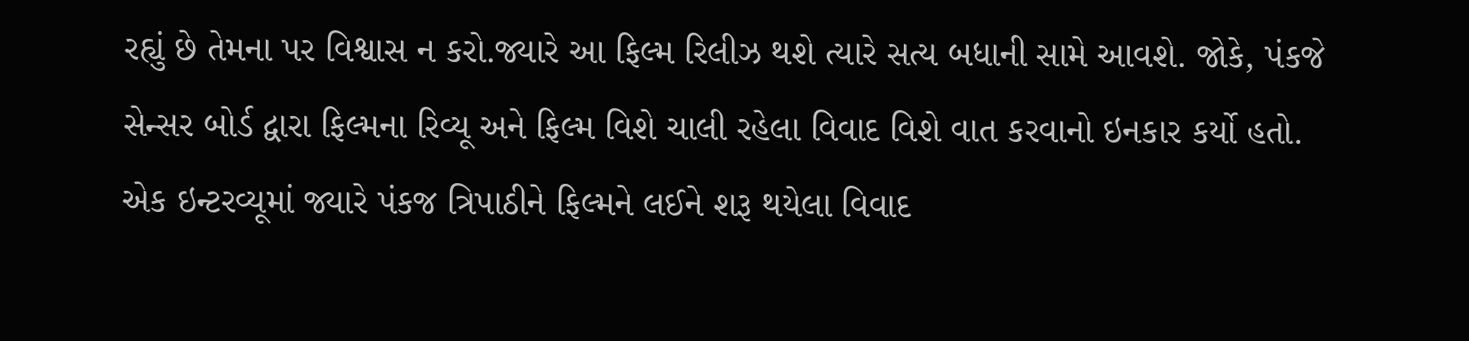રહ્યું છે તેમના પર વિશ્વાસ ન કરો.જ્યારે આ ફિલ્મ રિલીઝ થશે ત્યારે સત્ય બધાની સામે આવશે. જોકે, પંકજે સેન્સર બોર્ડ દ્વારા ફિલ્મના રિવ્યૂ અને ફિલ્મ વિશે ચાલી રહેલા વિવાદ વિશે વાત કરવાનો ઇનકાર કર્યો હતો.
એક ઇન્ટરવ્યૂમાં જ્યારે પંકજ ત્રિપાઠીને ફિલ્મને લઈને શરૂ થયેલા વિવાદ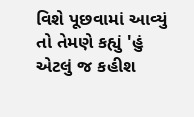વિશે પૂછવામાં આવ્યું તો તેમણે કહ્યું 'હું એટલું જ કહીશ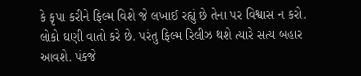કે કૃપા કરીને ફિલ્મ વિશે જે લખાઈ રહ્યું છે તેના પર વિશ્વાસ ન કરો. લોકો ઘણી વાતો કરે છે. પરંતુ ફિલ્મ રિલીઝ થશે ત્યારે સત્ય બહાર આવશે. પંકજે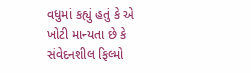વધુમાં કહ્યું હતું કે એ ખોટી માન્યતા છે કે સંવેદનશીલ ફિલ્મો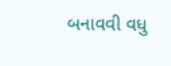બનાવવી વધુ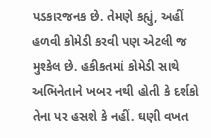પડકારજનક છે. તેમણે કહ્યું, અહીં હળવી કોમેડી કરવી પણ એટલી જ મુશ્કેલ છે. હકીકતમાં કોમેડી સાથે અભિનેતાને ખબર નથી હોતી કે દર્શકો તેના પર હસશે કે નહીં. ઘણી વખત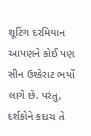શૂટિંગ દરમિયાન આપણને કોઈ પણ સીન ઉશ્કેરાટ ભર્યો લાગે છે. પરંતુ, દર્શકોને કદાચ તે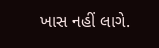ખાસ નહીં લાગે.